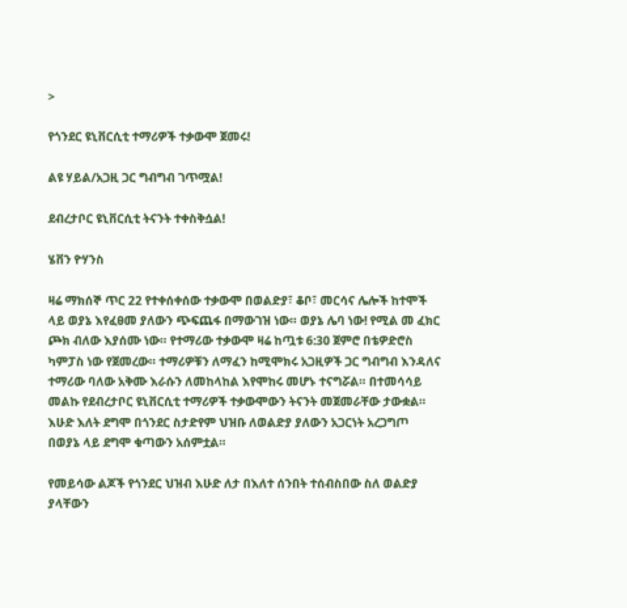>

የጎንደር ዩኒቨርሲቲ ተማሪዎች ተቃውሞ ጀመሩ!

ልዩ ሃይል/አጋዚ ጋር ግብግብ ገጥሟል!

ደብረታቦር ዩኒቨርሲቲ ትናንት ተቀስቅሷል!

ሄቨን ዮሃንስ

ዛሬ ማክሰኞ ጥር 22 የተቀሰቀሰው ተቃውሞ በወልድያ፣ ቆቦ፣ መርሳና ሌሎች ከተሞች ላይ ወያኔ እየፈፀመ ያለውን ጭፍጨፋ በማውገዝ ነው። ወያኔ ሌባ ነው! የሚል መ ፈክር ጮክ ብለው እያሰሙ ነው። የተማሪው ተቃውሞ ዛሬ ከጧቱ 6:30 ጀምሮ በቴዎድሮስ ካምፓስ ነው የጀመረው። ተማሪዎቹን ለማፈን ከሚሞክሩ አጋዚዎች ጋር ግብግብ እንዳለና ተማሪው ባለው አቅሙ እራሱን ለመከላከል እየሞከሩ መሆኑ ተናግሯል። በተመሳሳይ መልኩ የደብረታቦር ዩኒቨርሲቲ ተማሪዎች ተቃውሞውን ትናንት መጀመራቸው ታውቋል። እሁድ እለት ደግሞ በጎንደር ስታድየም ህዝቡ ለወልድያ ያለውን አጋርነት አረጋግጦ በወያኔ ላይ ደግሞ ቁጣውን አሰምቷል።

የመይሳው ልጆች የጎንደር ህዝብ እሁድ ለታ በእለተ ሰንበት ተሰብስበው ስለ ወልድያ ያላቸውን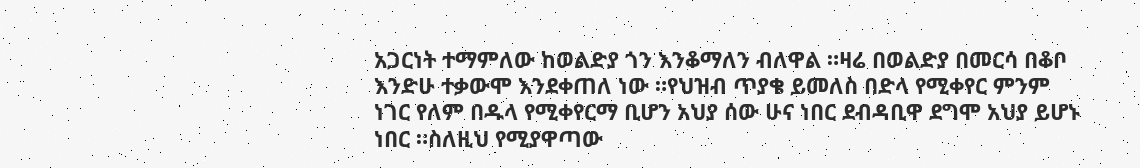አጋርነት ተማምለው ከወልድያ ጎን እንቆማለን ብለዋል ።ዛሬ በወልድያ በመርሳ በቆቦ እንድሁ ተቃውሞ እንደቀጠለ ነው ።የህዝብ ጥያቄ ይመለስ በድላ የሚቀየር ምንም ነገር የለም በዱላ የሚቀየርማ ቢሆን አህያ ሰው ሁና ነበር ደብዳቢዋ ደግሞ አህያ ይሆኑ ነበር ።ስለዚህ የሚያዋጣው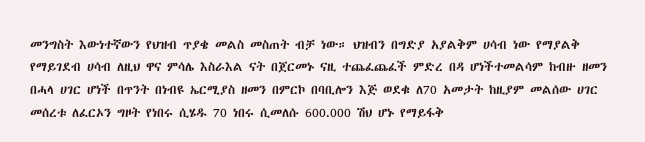መንግስት እውነተኛውን የህዝብ ጥያቄ መልስ መስጠት ብቻ ነው። ህዝብን በግድያ አያልቅም ሀሳብ ነው የማያልቅ የማይገደብ ሀሳብ ለዚህ ዋና ምሳሌ እስራእል ናት በጀርመኑ ናዚ ተጨፈጨፈች ምድረ በዳ ሆነችተመልሳም ከብዙ ዘመን በሓላ ሀገር ሆነች በጥንት በነብዩ ኤርሚያስ ዘመን በምርኮ በባቢሎን እጅ ወደቁ ለ70 አመታት ከዚያም መልሰው ሀገር መሰረቱ ለፈርኦን ግዞት የነበሩ ሲሄዱ 70 ነበሩ ሲመለሱ 600.000 ሽህ ሆኑ የማይፋቅ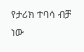የታሪክ ተባሳ ብቻ ነው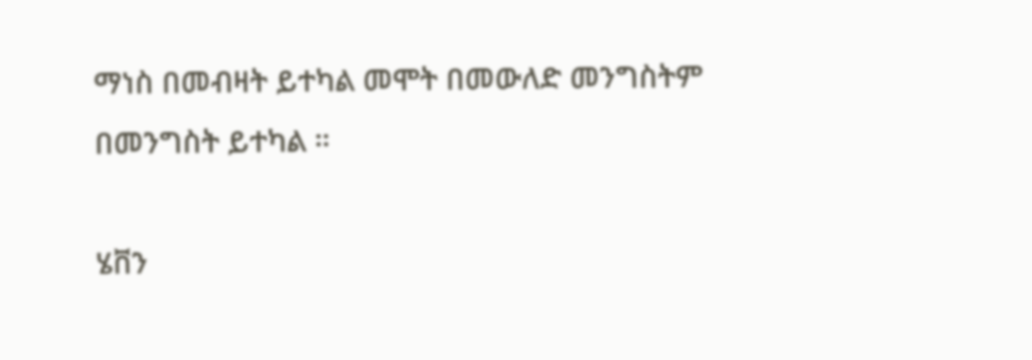ማነስ በመብዛት ይተካል መሞት በመውለድ መንግስትም በመንግስት ይተካል ።

ሄቨን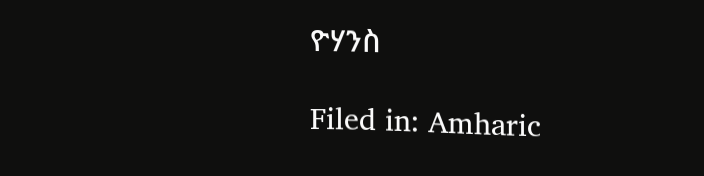ዮሃንስ

Filed in: Amharic